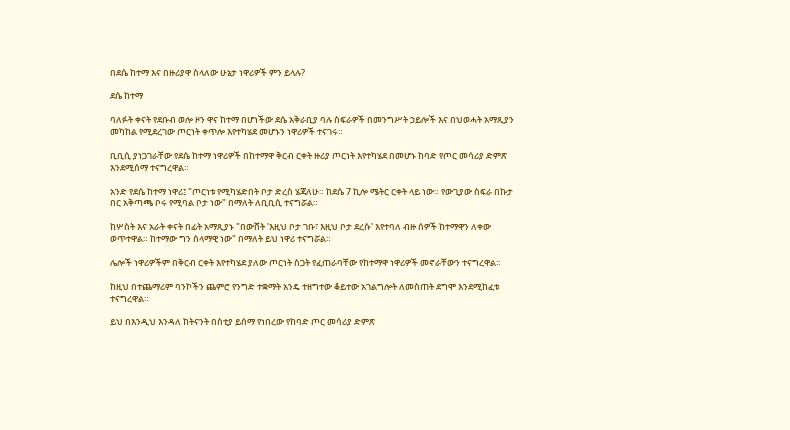በደሴ ከተማ እና በዙሪያዋ ስላለው ሁኔታ ነዋሪዎች ምን ይላሉ?

ደሴ ከተማ

ባለፉት ቀናት የደቡብ ወሎ ዞን ዋና ከተማ በሆነችው ደሴ አቅራቢያ ባሉ ስፍራዎች በመንግሥት ኃይሎች እና በህወሓት አማጺያን መካከል የሚደረገው ጦርነት ቀጥሎ እየተካሄደ መሆኑን ነዋሪዎች ተናገሩ።

ቢቢሲ ያነጋገራቸው የደሴ ከተማ ነዋሪዎች በከተማዋ ቅርብ ርቀት ዙሪያ ጦርነት እየተካሄደ በመሆኑ ከባድ የጦር መሳሪያ ድምጽ እንደሚሰማ ተናግረዋል።

አንድ የደሴ ከተማ ነዋሪ፤ "ጦርነቱ የሚካሄድበት ቦታ ድረስ ሄጃለሁ። ከደሴ 7 ኪሎ ሜትር ርቀት ላይ ነው። የውጊያው ስፍራ በኩታ በር አቅጣጫ ቦሩ የሚባል ቦታ ነው" በማለት ለቢቢሲ ተናግሯል።

ከሦስት እና አራት ቀናት በፊት አማጺያኑ "በውሸት 'እዚህ ቦታ ገቡ፣ እዚህ ቦታ ደረሱ' እየተባለ ብዙ ሰዎች ከተማዋን ለቀው ወጥተዋል። ከተማው ግን ሰላማዊ ነው" በማለት ይህ ነዋሪ ተናግሯል።

ሌሎች ነዋሪዎችም በቅርብ ርቀት እየተካሄደ ያለው ጦርነት ስጋት የፈጠራባቸው የከተማዋ ነዋሪዎች መኖራቸውን ተናግረዋል።

ከዚህ በተጨማሪም ባንኮችን ጨምሮ የንግድ ተቋማት አንዴ ተዘግተው ቆይተው አገልግሎት ለመስጠት ደግሞ እንደሚከፈቱ ተናግረዋል።

ይህ በእንዲህ እንዳለ ከትናንት በስቲያ ይሰማ የነበረው የከባድ ጦር መሳሪያ ድምጽ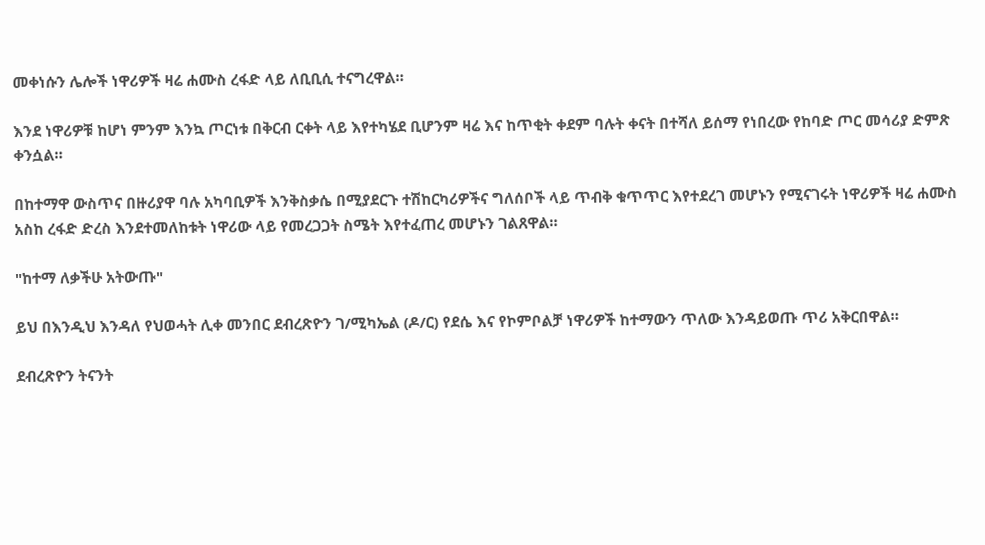መቀነሱን ሌሎች ነዋሪዎች ዛሬ ሐሙስ ረፋድ ላይ ለቢቢሲ ተናግረዋል።

እንደ ነዋሪዎቹ ከሆነ ምንም እንኳ ጦርነቱ በቅርብ ርቀት ላይ እየተካሄደ ቢሆንም ዛሬ እና ከጥቂት ቀደም ባሉት ቀናት በተሻለ ይሰማ የነበረው የከባድ ጦር መሳሪያ ድምጽ ቀንሷል።

በከተማዋ ውስጥና በዙሪያዋ ባሉ አካባቢዎች እንቅስቃሴ በሚያደርጉ ተሽከርካሪዎችና ግለሰቦች ላይ ጥብቅ ቁጥጥር እየተደረገ መሆኑን የሚናገሩት ነዋሪዎች ዛሬ ሐሙስ አስከ ረፋድ ድረስ እንደተመለከቱት ነዋሪው ላይ የመረጋጋት ስሜት እየተፈጠረ መሆኑን ገልጸዋል።

"ከተማ ለቃችሁ አትውጡ"

ይህ በእንዲህ እንዳለ የህወሓት ሊቀ መንበር ደብረጽዮን ገ/ሚካኤል (ዶ/ር) የደሴ እና የኮምቦልቻ ነዋሪዎች ከተማውን ጥለው እንዳይወጡ ጥሪ አቅርበዋል።

ደብረጽዮን ትናንት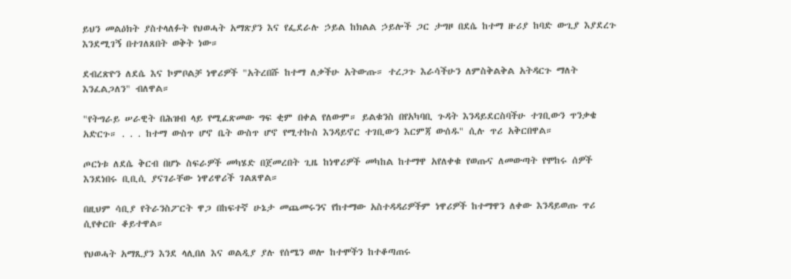ይህን መልዕክት ያስተላለፉት የህወሓት አማጽያን እና የፌደራሉ ኃይል ከክልል ኃይሎች ጋር ታግዞ በደሴ ከተማ ዙሪያ ከባድ ውጊያ እያደረጉ እንደሚገኝ በተገለጸበት ወቅት ነው።

ደብረጽዮን ለደሴ እና ኮምቦልቻ ነዋሪዎች "አትረበሹ ከተማ ለቃችሁ አትውጡ። ተረጋጉ እራሳችሁን ለምስቅልቅል አትዳርጉ ማለት እንፈልጋለን" ብለዋል።

"የትግራይ ሠራዊት በሕዝብ ላይ የሚፈጽመው ግፍ ቂም በቀል የለውም። ይልቁንስ በየአካባቢ ጉዳት እንዳይደርስባችሁ ተገቢውን ጥንቃቄ አድርጉ። . . . ከተማ ውስጥ ሆኖ ቤት ውስጥ ሆኖ የሚተኩስ እንዳይኖር ተገቢውን እርምጃ ውሰዱ" ሲሉ ጥሪ አቅርበዋል።

ጦርነቱ ለደሴ ቅርብ በሆኑ ስፍራዎች መካሄድ በጀመረበት ጊዜ ከነዋሪዎች መካከል ከተማዋ አየለቀቁ የወጡና ለመውጣት የሞከሩ ሰዎች እንደነበሩ ቢቢሲ ያናገራቸው ነዋሪዋሪች ገልጸዋል።

በዚህም ሳቢያ የትራንስፖርት ዋጋ በከፍተኛ ሁኔታ መጨመሩንና የከተማው አስተዳዳሪዎችም ነዋሪዎች ከተማዋን ለቀው እንዳይወጡ ጥሪ ሲየቀርቡ ቆይተዋል።

የህወሓት አማጺያን እንደ ላሊበለ እና ወልዲያ ያሉ የሰሜን ወሎ ከተሞችን ከተቆጣጠሩ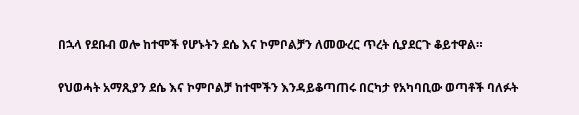በኋላ የደቡብ ወሎ ከተሞች የሆኑትን ደሴ እና ኮምቦልቻን ለመውረር ጥረት ሲያደርጉ ቆይተዋል።

የህወሓት አማጺያን ደሴ እና ኮምቦልቻ ከተሞችን እንዳይቆጣጠሩ በርካታ የአካባቢው ወጣቶች ባለፉት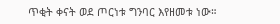ጥቂት ቀናት ወደ ጦርነቱ ግንባር እየዘመቱ ነው።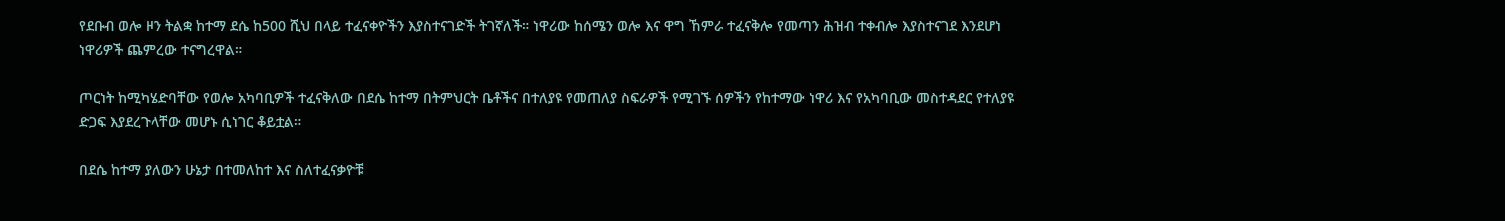የደቡብ ወሎ ዞን ትልቋ ከተማ ደሴ ከ500 ሺህ በላይ ተፈናቀዮችን እያስተናገድች ትገኛለች። ነዋሪው ከሰሜን ወሎ እና ዋግ ኸምራ ተፈናቅሎ የመጣን ሕዝብ ተቀብሎ እያስተናገደ እንደሆነ ነዋሪዎች ጨምረው ተናግረዋል።

ጦርነት ከሚካሄድባቸው የወሎ አካባቢዎች ተፈናቅለው በደሴ ከተማ በትምህርት ቤቶችና በተለያዩ የመጠለያ ስፍራዎች የሚገኙ ሰዎችን የከተማው ነዋሪ እና የአካባቢው መስተዳደር የተለያዩ ድጋፍ እያደረጉላቸው መሆኑ ሲነገር ቆይቷል።

በደሴ ከተማ ያለውን ሁኔታ በተመለከተ እና ስለተፈናቃዮቹ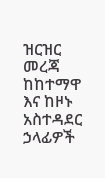ዝርዝር መረጃ ከከተማዋ እና ከዞኑ አስተዳደር ኃላፊዎች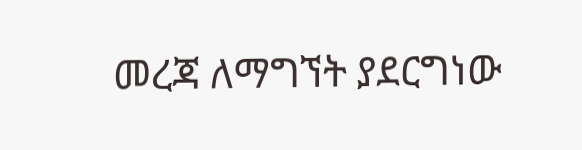መረጃ ለማግኘት ያደርግነው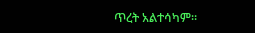ጥረት አልተሳካም።